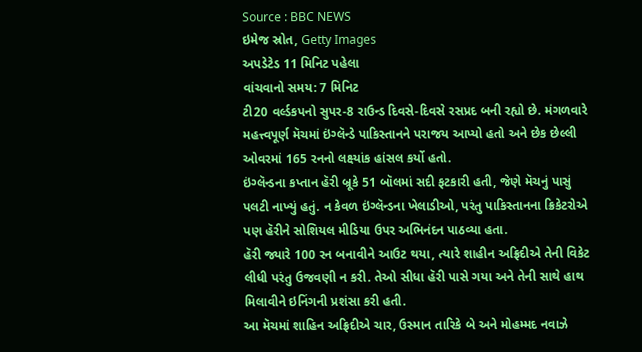Source : BBC NEWS
ઇમેજ સ્રોત, Getty Images
અપડેટેડ 11 મિનિટ પહેલા
વાંચવાનો સમય: 7 મિનિટ
ટી20 વર્લ્ડકપનો સુપર-8 રાઉન્ડ દિવસે-દિવસે રસપ્રદ બની રહ્યો છે. મંગળવારે મહત્ત્વપૂર્ણ મૅચમાં ઇંગ્લૅન્ડે પાકિસ્તાનને પરાજય આપ્યો હતો અને છેક છેલ્લી ઓવરમાં 165 રનનો લક્ષ્યાંક હાંસલ કર્યો હતો.
ઇંગ્લૅન્ડના કપ્તાન હૅરી બ્રૂકે 51 બૉલમાં સદી ફટકારી હતી, જેણે મૅચનું પાસું પલટી નાખ્યું હતું. ન કેવળ ઇંગ્લૅન્ડના ખેલાડીઓ, પરંતુ પાકિસ્તાનના ક્રિકેટરોએ પણ હૅરીને સોશિયલ મીડિયા ઉપર અભિનંદન પાઠવ્યા હતા.
હૅરી જ્યારે 100 રન બનાવીને આઉટ થયા, ત્યારે શાહીન અફ્રિદીએ તેની વિકેટ લીધી પરંતુ ઉજવણી ન કરી. તેઓ સીધા હૅરી પાસે ગયા અને તેની સાથે હાથ મિલાવીને ઇનિંગની પ્રશંસા કરી હતી.
આ મૅચમાં શાહિન અફ્રિદીએ ચાર, ઉસ્માન તારિકે બે અને મોહમ્મદ નવાઝે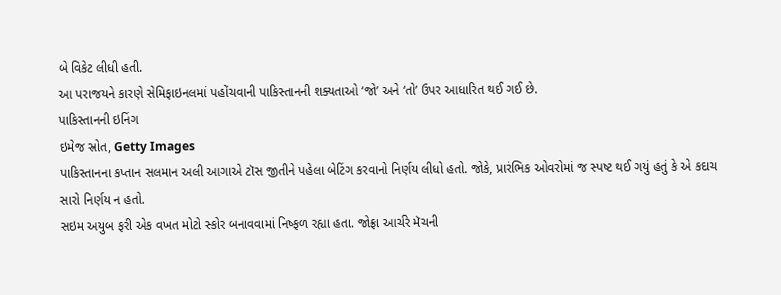બે વિકેટ લીધી હતી.
આ પરાજયને કારણે સેમિફાઇનલમાં પહોંચવાની પાકિસ્તાનની શક્યતાઓ ‘જો’ અને ‘તો’ ઉપર આધારિત થઈ ગઈ છે.
પાકિસ્તાનની ઇનિંગ
ઇમેજ સ્રોત, Getty Images
પાકિસ્તાનના કપ્તાન સલમાન અલી આગાએ ટૉસ જીતીને પહેલા બેટિંગ કરવાનો નિર્ણય લીધો હતો. જોકે, પ્રારંભિક ઓવરોમાં જ સ્પષ્ટ થઈ ગયું હતું કે એ કદાચ સારો નિર્ણય ન હતો.
સઇમ અયુબ ફરી એક વખત મોટો સ્કોર બનાવવામાં નિષ્ફળ રહ્યા હતા. જોફ્રા આર્ચરે મૅચની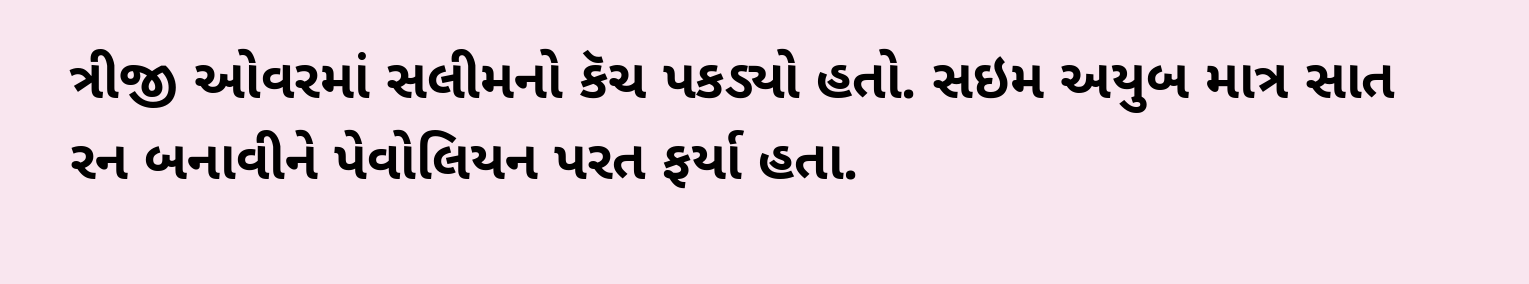ત્રીજી ઓવરમાં સલીમનો કૅચ પકડ્યો હતો. સઇમ અયુબ માત્ર સાત રન બનાવીને પેવોલિયન પરત ફર્યા હતા.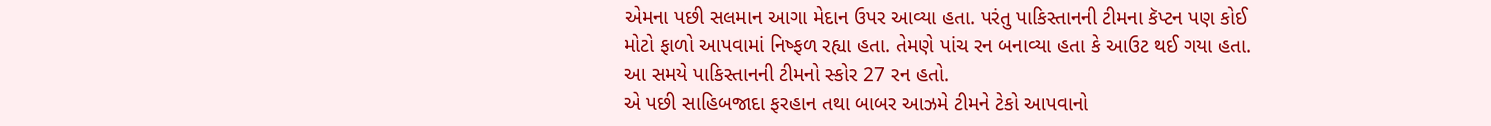એમના પછી સલમાન આગા મેદાન ઉપર આવ્યા હતા. પરંતુ પાકિસ્તાનની ટીમના કૅપ્ટન પણ કોઈ મોટો ફાળો આપવામાં નિષ્ફળ રહ્યા હતા. તેમણે પાંચ રન બનાવ્યા હતા કે આઉટ થઈ ગયા હતા. આ સમયે પાકિસ્તાનની ટીમનો સ્કોર 27 રન હતો.
એ પછી સાહિબજાદા ફરહાન તથા બાબર આઝમે ટીમને ટેકો આપવાનો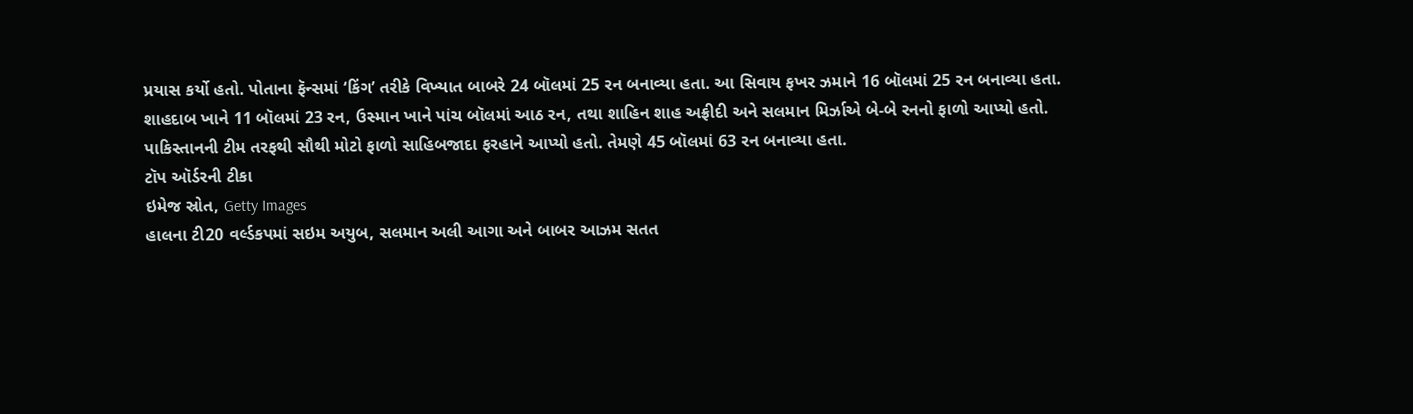પ્રયાસ કર્યો હતો. પોતાના ફૅન્સમાં ‘કિંગ’ તરીકે વિખ્યાત બાબરે 24 બૉલમાં 25 રન બનાવ્યા હતા. આ સિવાય ફખર ઝમાને 16 બૉલમાં 25 રન બનાવ્યા હતા.
શાહદાબ ખાને 11 બૉલમાં 23 રન, ઉસ્માન ખાને પાંચ બૉલમાં આઠ રન, તથા શાહિન શાહ અફ્રીદી અને સલમાન મિર્ઝાએ બે-બે રનનો ફાળો આપ્યો હતો.
પાકિસ્તાનની ટીમ તરફથી સૌથી મોટો ફાળો સાહિબજાદા ફરહાને આપ્યો હતો. તેમણે 45 બૉલમાં 63 રન બનાવ્યા હતા.
ટૉપ ઑર્ડરની ટીકા
ઇમેજ સ્રોત, Getty Images
હાલના ટી20 વર્લ્ડકપમાં સઇમ અયુબ, સલમાન અલી આગા અને બાબર આઝમ સતત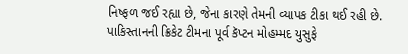નિષ્ફળ જઈ રહ્યા છે, જેના કારણે તેમની વ્યાપક ટીકા થઈ રહી છે.
પાકિસ્તાનની ક્રિકેટ ટીમના પૂર્વ કૅપ્ટન મોહમ્મદ યુસુફે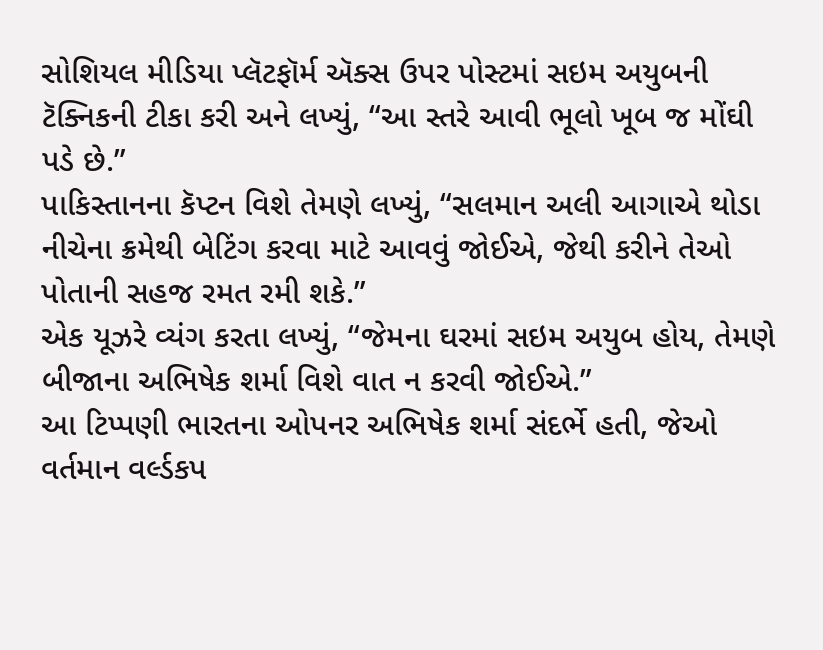સોશિયલ મીડિયા પ્લૅટફૉર્મ ઍક્સ ઉપર પોસ્ટમાં સઇમ અયુબની ટૅક્નિકની ટીકા કરી અને લખ્યું, “આ સ્તરે આવી ભૂલો ખૂબ જ મોંઘી પડે છે.”
પાકિસ્તાનના કૅપ્ટન વિશે તેમણે લખ્યું, “સલમાન અલી આગાએ થોડા નીચેના ક્રમેથી બેટિંગ કરવા માટે આવવું જોઈએ, જેથી કરીને તેઓ પોતાની સહજ રમત રમી શકે.”
એક યૂઝરે વ્યંગ કરતા લખ્યું, “જેમના ઘરમાં સઇમ અયુબ હોય, તેમણે બીજાના અભિષેક શર્મા વિશે વાત ન કરવી જોઈએ.”
આ ટિપ્પણી ભારતના ઓપનર અભિષેક શર્મા સંદર્ભે હતી, જેઓ વર્તમાન વર્લ્ડકપ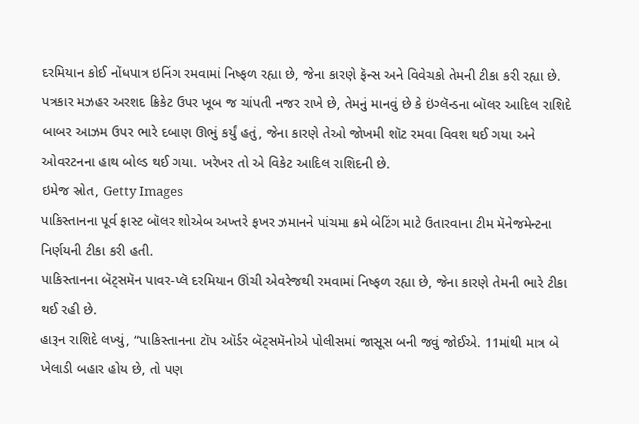દરમિયાન કોઈ નોંધપાત્ર ઇનિંગ રમવામાં નિષ્ફળ રહ્યા છે, જેના કારણે ફૅન્સ અને વિવેચકો તેમની ટીકા કરી રહ્યા છે.
પત્રકાર મઝહર અરશદ ક્રિકેટ ઉપર ખૂબ જ ચાંપતી નજર રાખે છે, તેમનું માનવું છે કે ઇંગ્લૅન્ડના બૉલર આદિલ રાશિદે બાબર આઝમ ઉપર ભારે દબાણ ઊભું કર્યું હતું, જેના કારણે તેઓ જોખમી શૉટ રમવા વિવશ થઈ ગયા અને ઓવરટનના હાથ બોલ્ડ થઈ ગયા. ખરેખર તો એ વિકેટ આદિલ રાશિદની છે.
ઇમેજ સ્રોત, Getty Images
પાકિસ્તાનના પૂર્વ ફાસ્ટ બૉલર શોએબ અખ્તરે ફખર ઝમાનને પાંચમા ક્રમે બેટિંગ માટે ઉતારવાના ટીમ મૅનેજમેન્ટના નિર્ણયની ટીકા કરી હતી.
પાકિસ્તાનના બૅટ્સમૅન પાવર-પ્લૅ દરમિયાન ઊંચી એવરેજથી રમવામાં નિષ્ફળ રહ્યા છે, જેના કારણે તેમની ભારે ટીકા થઈ રહી છે.
હારૂન રાશિદે લખ્યું, “પાકિસ્તાનના ટૉપ ઑર્ડર બૅટ્સમૅનોએ પોલીસમાં જાસૂસ બની જવું જોઈએ. 11માંથી માત્ર બે ખેલાડી બહાર હોય છે, તો પણ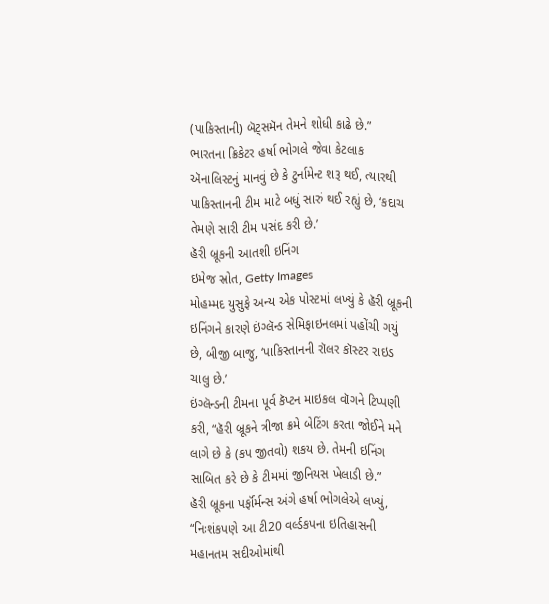(પાકિસ્તાની) બૅટ્સમૅન તેમને શોધી કાઢે છે.”
ભારતના ક્રિકેટર હર્ષા ભોગલે જેવા કેટલાક ઍનાલિસ્ટનું માનવું છે કે ટુર્નામેન્ટ શરૂ થઈ, ત્યારથી પાકિસ્તાનની ટીમ માટે બધું સારું થઈ રહ્યું છે, ‘કદાચ તેમણે સારી ટીમ પસંદ કરી છે.’
હૅરી બ્રૂકની આતશી ઇનિંગ
ઇમેજ સ્રોત, Getty Images
મોહમ્મદ યુસુફે અન્ય એક પોસ્ટમાં લખ્યું કે હૅરી બ્રૂકની ઇનિંગને કારણે ઇંગ્લૅન્ડ સેમિફાઇનલમાં પહોંચી ગયું છે, બીજી બાજુ, ‘પાકિસ્તાનની રૉલર કૉસ્ટર રાઇડ ચાલુ છે.’
ઇંગ્લૅન્ડની ટીમના પૂર્વ કૅપ્ટન માઇકલ વૉગને ટિપ્પણી કરી, “હૅરી બ્રૂકને ત્રીજા ક્રમે બેટિંગ કરતા જોઈને મને લાગે છે કે (કપ જીતવો) શકય છે. તેમની ઇનિંગ સાબિત કરે છે કે ટીમમાં જીનિયસ ખેલાડી છે.”
હૅરી બ્રૂકના પર્ફૉર્મન્સ અંગે હર્ષા ભોગલેએ લખ્યું, “નિઃશંકપણે આ ટી20 વર્લ્ડકપના ઇતિહાસની મહાનતમ સદીઓમાંથી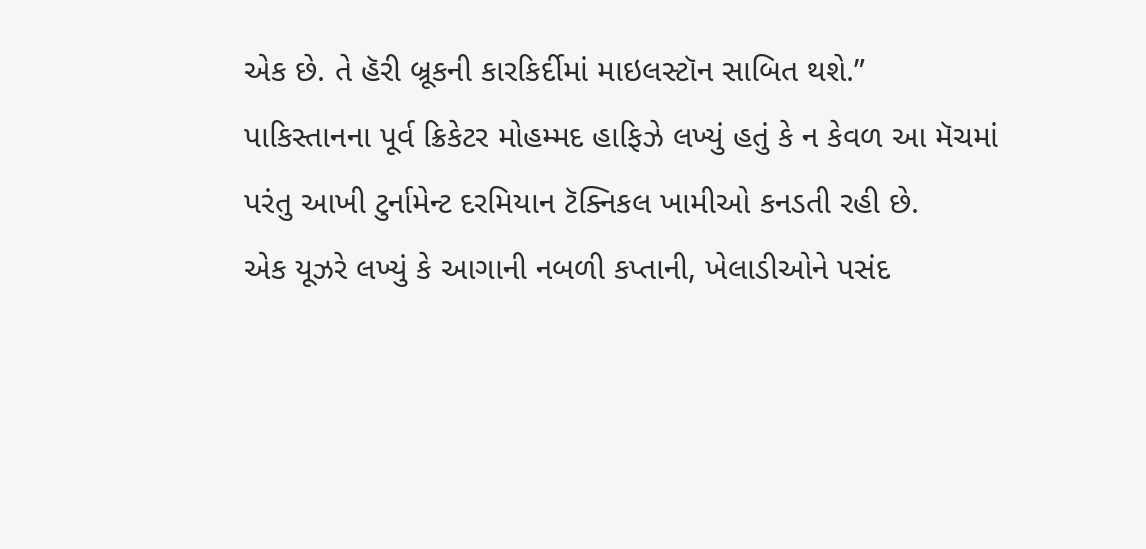એક છે. તે હૅરી બ્રૂકની કારકિર્દીમાં માઇલસ્ટૉન સાબિત થશે.”
પાકિસ્તાનના પૂર્વ ક્રિકેટર મોહમ્મદ હાફિઝે લખ્યું હતું કે ન કેવળ આ મૅચમાં પરંતુ આખી ટુર્નામેન્ટ દરમિયાન ટૅક્નિકલ ખામીઓ કનડતી રહી છે.
એક યૂઝરે લખ્યું કે આગાની નબળી કપ્તાની, ખેલાડીઓને પસંદ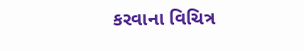કરવાના વિચિત્ર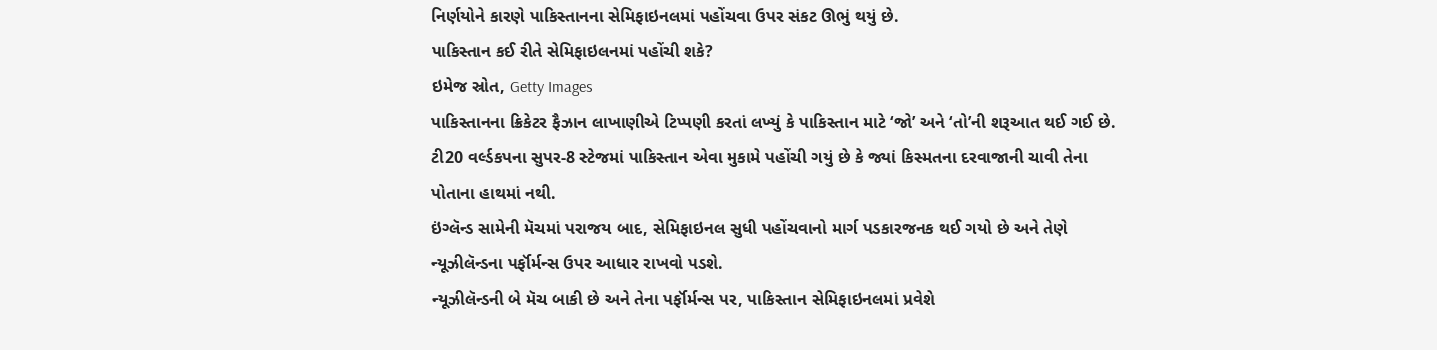નિર્ણયોને કારણે પાકિસ્તાનના સેમિફાઇનલમાં પહોંચવા ઉપર સંકટ ઊભું થયું છે.
પાકિસ્તાન કઈ રીતે સેમિફાઇલનમાં પહોંચી શકે?
ઇમેજ સ્રોત, Getty Images
પાકિસ્તાનના ક્રિકેટર ફૈઝાન લાખાણીએ ટિપ્પણી કરતાં લખ્યું કે પાકિસ્તાન માટે ‘જો’ અને ‘તો’ની શરૂઆત થઈ ગઈ છે.
ટી20 વર્લ્ડકપના સુપર-8 સ્ટેજમાં પાકિસ્તાન એવા મુકામે પહોંચી ગયું છે કે જ્યાં કિસ્મતના દરવાજાની ચાવી તેના પોતાના હાથમાં નથી.
ઇંગ્લૅન્ડ સામેની મૅચમાં પરાજય બાદ, સેમિફાઇનલ સુધી પહોંચવાનો માર્ગ પડકારજનક થઈ ગયો છે અને તેણે ન્યૂઝીલૅન્ડના પર્ફૉર્મન્સ ઉપર આધાર રાખવો પડશે.
ન્યૂઝીલૅન્ડની બે મૅચ બાકી છે અને તેના પર્ફૉર્મન્સ પર, પાકિસ્તાન સેમિફાઇનલમાં પ્રવેશે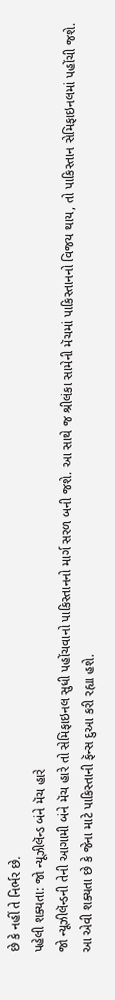છે કે નહીં તે નિર્ભર છે.
પહેલી શક્યતા: જો ન્યૂઝીલૅન્ડ બંને મૅચ હારે
જો ન્યૂઝીલૅન્ડની તેની આગામી બંને મૅચ હારે તો સેમિફાઇનલ સુધી પહોંચવાનો પાકિસ્તાનનો માર્ગ સરળ બની જશે. આ સાથે જ શ્રીલંકા સામેની મૅચમાં પાકિસ્તાનનો વિજય થાય, તો પાકિસ્તાન સેમિફાઇનલમાં પહોંચી જશે. આ એવી શક્યતા છે કે જેના માટે પાકિસ્તાની ફૅન્સ દુઆ કરી રહ્યા હશે.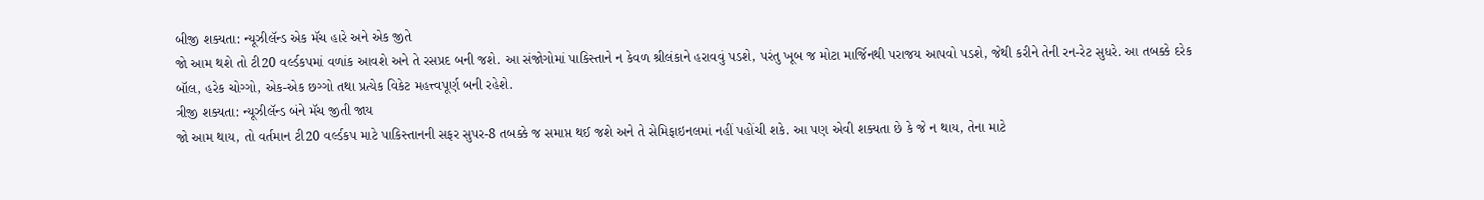બીજી શક્યતા: ન્યૂઝીલૅન્ડ એક મૅચ હારે અને એક જીતે
જો આમ થશે તો ટી20 વર્લ્ડકપમાં વળાંક આવશે અને તે રસપ્રદ બની જશે. આ સંજોગોમાં પાકિસ્તાને ન કેવળ શ્રીલંકાને હરાવવું પડશે, પરંતુ ખૂબ જ મોટા માર્જિનથી પરાજય આપવો પડશે, જેથી કરીને તેની રન-રેટ સુધરે. આ તબક્કે દરેક બૉલ, હરેક ચોગ્ગો, એક-એક છગ્ગો તથા પ્રત્યેક વિકેટ મહત્ત્વપૂર્ણ બની રહેશે.
ત્રીજી શક્યતા: ન્યૂઝીલૅન્ડ બંને મૅચ જીતી જાય
જો આમ થાય, તો વર્તમાન ટી20 વર્લ્ડકપ માટે પાકિસ્તાનની સફર સુપર-8 તબક્કે જ સમાપ્ત થઈ જશે અને તે સેમિફાઇનલમાં નહીં પહોંચી શકે. આ પણ એવી શક્યતા છે કે જે ન થાય, તેના માટે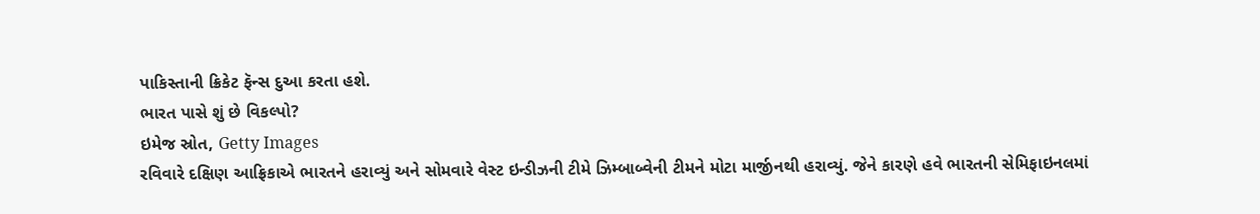પાકિસ્તાની ક્રિકેટ ફૅન્સ દુઆ કરતા હશે.
ભારત પાસે શું છે વિકલ્પો?
ઇમેજ સ્રોત, Getty Images
રવિવારે દક્ષિણ આફ્રિકાએ ભારતને હરાવ્યું અને સોમવારે વેસ્ટ ઇન્ડીઝની ટીમે ઝિમ્બાબ્વેની ટીમને મોટા માર્જીનથી હરાવ્યું. જેને કારણે હવે ભારતની સેમિફાઇનલમાં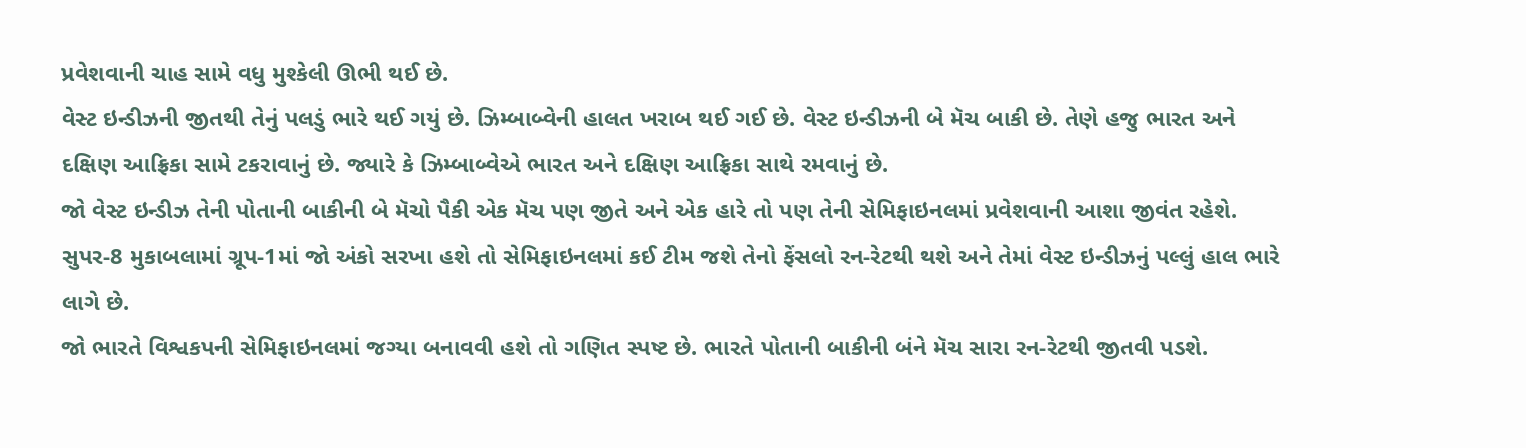પ્રવેશવાની ચાહ સામે વધુ મુશ્કેલી ઊભી થઈ છે.
વેસ્ટ ઇન્ડીઝની જીતથી તેનું પલડું ભારે થઈ ગયું છે. ઝિમ્બાબ્વેની હાલત ખરાબ થઈ ગઈ છે. વેસ્ટ ઇન્ડીઝની બે મૅચ બાકી છે. તેણે હજુ ભારત અને દક્ષિણ આફ્રિકા સામે ટકરાવાનું છે. જ્યારે કે ઝિમ્બાબ્વેએ ભારત અને દક્ષિણ આફ્રિકા સાથે રમવાનું છે.
જો વેસ્ટ ઇન્ડીઝ તેની પોતાની બાકીની બે મૅચો પૈકી એક મૅચ પણ જીતે અને એક હારે તો પણ તેની સેમિફાઇનલમાં પ્રવેશવાની આશા જીવંત રહેશે.
સુપર-8 મુકાબલામાં ગ્રૂપ-1માં જો અંકો સરખા હશે તો સેમિફાઇનલમાં કઈ ટીમ જશે તેનો ફેંસલો રન-રેટથી થશે અને તેમાં વેસ્ટ ઇન્ડીઝનું પલ્લું હાલ ભારે લાગે છે.
જો ભારતે વિશ્વકપની સેમિફાઇનલમાં જગ્યા બનાવવી હશે તો ગણિત સ્પષ્ટ છે. ભારતે પોતાની બાકીની બંને મૅચ સારા રન-રેટથી જીતવી પડશે.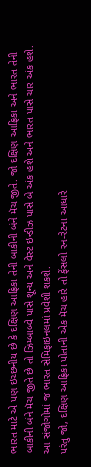ભારત માટે એ પણ ઇચ્છનીય છે કે દક્ષિણ આફ્રિકા તેની બાકીની બંને મૅચ જીતે. જો દક્ષિણ આફ્રિકા અને ભારત તેની બાકીની બંને મૅચ જીતે છે તો ઝિમ્બાબ્વે પાસે શૂન્ય અને વેસ્ટ ઇન્ડીઝ પાસે બે અંક હશે અને ભારત પાસે ચાર અંક હશે. આ સંજોગોમાં જ ભારત સેમિફાઇનલમાં પ્રવેશી શકશે.
પરંતુ જો, દક્ષિણ આફ્રિકા પોતાની એક મૅચ હારે તો ફેંસલો રન-રેટના આધારે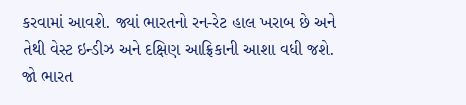કરવામાં આવશે. જ્યાં ભારતનો રન-રેટ હાલ ખરાબ છે અને તેથી વેસ્ટ ઇન્ડીઝ અને દક્ષિણ આફ્રિકાની આશા વધી જશે.
જો ભારત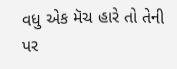વધુ એક મૅચ હારે તો તેની પર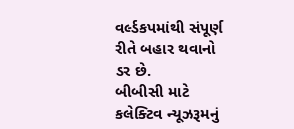વર્લ્ડકપમાંથી સંપૂર્ણ રીતે બહાર થવાનો ડર છે.
બીબીસી માટે કલેક્ટિવ ન્યૂઝરૂમનું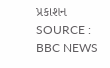પ્રકાશન
SOURCE : BBC NEWS